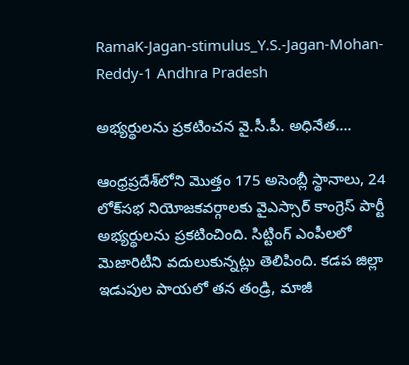RamaK-Jagan-stimulus_Y.S.-Jagan-Mohan-Reddy-1 Andhra Pradesh

అభ్యర్థులను ప్రకటించన వై.సీ.పీ. అధినేత….

ఆంధ్రప్రదేశ్‌లోని మొత్తం 175 అసెంబ్లీ స్థానాలు, 24 లోక్‌సభ నియోజకవర్గాలకు వైఎస్సార్ కాంగ్రెస్ పార్టీ అభ్యర్థులను ప్రకటించింది. సిట్టింగ్ ఎంపీలలో మెజారిటీని వదులుకున్నట్లు తెలిపింది. కడప జిల్లా ఇడుపుల పాయలో తన తండ్రి, మాజీ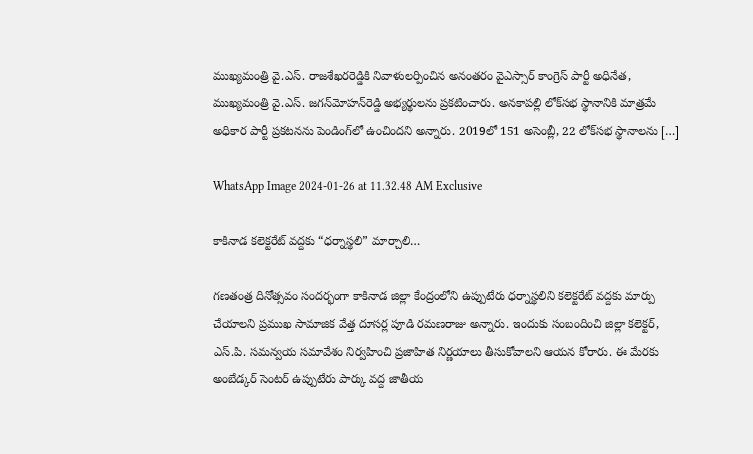ముఖ్యమంత్రి వై.ఎస్‌. రాజశేఖరరెడ్డికి నివాళులర్పించిన అనంతరం వైఎస్సార్‌ కాంగ్రెస్‌ పార్టీ అధినేత, ముఖ్యమంత్రి వై.ఎస్‌. జగన్‌మోహన్‌రెడ్డి అభ్యర్థులను ప్రకటించారు. అనకాపల్లి లోక్‌సభ స్థానానికి మాత్రమే అధికార పార్టీ ప్రకటనను పెండింగ్‌లో ఉంచిందని అన్నారు. 2019లో 151 అసెంబ్లీ, 22 లోక్‌సభ స్థానాలను […]

WhatsApp Image 2024-01-26 at 11.32.48 AM Exclusive

కాకినాడ కలెక్టరేట్ వద్దకు “ధర్నాస్థలి” మార్చాలి…

గణతంత్ర దినోత్సవం సందర్భంగా కాకినాడ జిల్లా కేంద్రంలోని ఉప్పుటేరు ధర్నాస్థలిని కలెక్టరేట్ వద్దకు మార్పు చేయాలని ప్రముఖ సామాజిక వేత్త దూసర్ల పూడి రమణరాజు అన్నారు. ఇందుకు సంబందించి జిల్లా కలెక్టర్, ఎస్.పి. సమన్వయ సమావేశం నిర్వహించి ప్రజాహిత నిర్ణయాలు తీసుకోవాలని ఆయన కోరారు. ఈ మేరకు అంబేడ్కర్ సెంటర్ ఉప్పుటేరు పార్కు వద్ద జాతీయ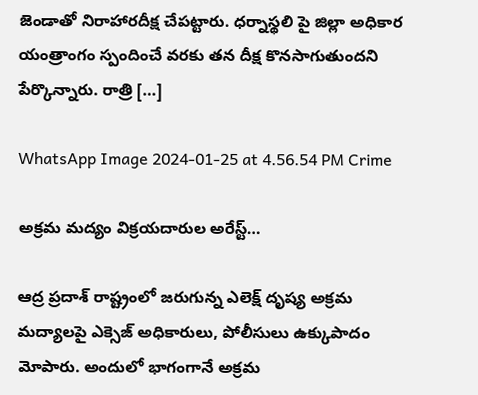జెండాతో నిరాహారదీక్ష చేపట్టారు. ధర్నాస్థలి పై జిల్లా అధికార యంత్రాంగం స్పందించే వరకు తన దీక్ష కొనసాగుతుందని పేర్కొన్నారు. రాత్రి […]

WhatsApp Image 2024-01-25 at 4.56.54 PM Crime

అక్రమ మద్యం విక్రయదారుల అరేస్ట్…

ఆద్ర ప్రదాశ్ రాష్ట్రంలో జరుగున్న ఎలెక్ష్ దృష్య అక్రమ మద్యాలపై ఎక్సెజ్ అధికారులు, పోలీసులు ఉక్కుపాదం మోపారు. అందులో భాగంగానే అక్రమ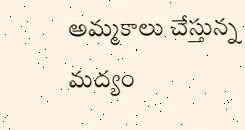అమ్మకాలు చేస్తున్న మద్యం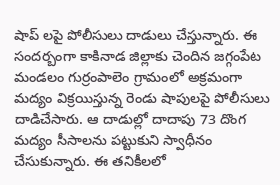షాప్ లపై పోలీసులు దాడులు చేస్తున్నారు. ఈ సందర్బంగా కాకినాడ జిల్లాకు చెందిన జగ్గంపేట మండలం గుర్రంపాలెం గ్రామంలో అక్రమంగా మద్యం విక్రయిస్తున్న రెండు షాపులపై పోలీసులు దాడిచేసారు. ఆ దాడుల్లో దాదాపు 73 దొంగ మద్యం సీసాలను పట్టుకుని స్వాధీనం చేసుకున్నారు. ఈ తనికీలలో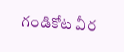గండికోట వీర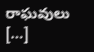రాఘవులు […]